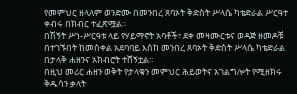የመምህር ዘላለም ወንድሙ በመንበረ ጸባኦት ቅድስት ሥላሴ ካቴድራል ሥርዓተ ቀብሩ በክብር ተፈጽሟል።
በሽኝት ሥነ-ሥርዓቱ ላይ የሃይማኖት አባቶች፣ ደቀ መዛሙርቱና ወዳጅ ዘመዶቹ በተገኙበት ከመስቀል አደባባይ እስከ መንበረ ጸባኦት ቅድስት ሥላሴ ካቴድራል በታላቅ ሐዘንና አክብሮት ተሸኝቷል።
በዚህ መሪር ሐዘን ወቅት የታላቁን መምህር ሕይወትና አገልግሎት የሚዘክሩ ቅዱሳን ቃላት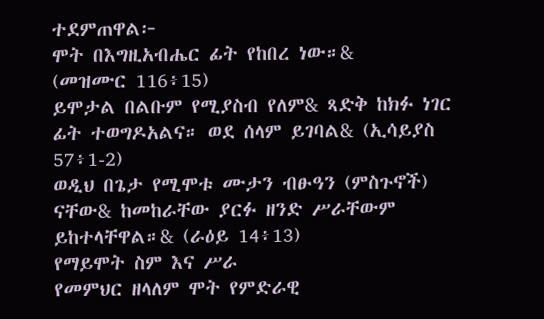ተደምጠዋል፦
ሞት በእግዚአብሔር ፊት የከበረ ነው።&
(መዝሙር 116፥15)
ይሞታል በልቡም የሚያስብ የለም& ጻድቅ ከክፉ ነገር ፊት ተወግዶአልና። ወደ ሰላም ይገባል& (ኢሳይያስ 57፥1-2)
ወዲህ በጌታ የሚሞቱ ሙታን ብፁዓን (ምስጉኖች) ናቸው& ከመከራቸው ያርፉ ዘንድ ሥራቸውም ይከተላቸዋል።& (ራዕይ 14፥13)
የማይሞት ስም እና ሥራ
የመምህር ዘላለም ሞት የምድራዊ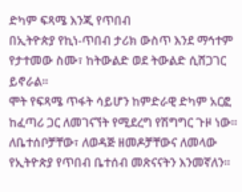ድካም ፍጻሜ እንጂ የጥበብ
በኢትዮጵያ የኪነ-ጥበብ ታሪክ ውስጥ እንደ ማኅተም የታተመው ስሙ፣ ከትውልድ ወደ ትውልድ ሲሸጋገር ይኖራል።
ሞት የፍጻሜ ጥፋት ሳይሆን ከምድራዊ ድካም አርፎ ከፈጣሪ ጋር ለመገናኘት የሚደረግ የሽግግር ጉዞ ነው።
ለቤተሰቦቻቸው፣ ለወዳጅ ዘመዶቻቸውና ለመላው የኢትዮጵያ የጥበብ ቤተሰብ መጽናናትን እንመኛለን።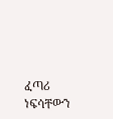ፈጣሪ ነፍሳቸውን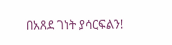በአጸደ ገነት ያሳርፍልን!